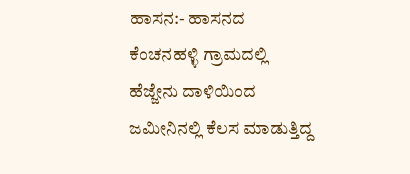ಹಾಸನ:- ಹಾಸನದ ಕೆಂಚನಹಳ್ಳಿ ಗ್ರಾಮದಲ್ಲಿ ಹೆಜ್ಜೇನು ದಾಳಿಯಿಂದ ಜಮೀನಿನಲ್ಲಿ ಕೆಲಸ ಮಾಡುತ್ತಿದ್ದ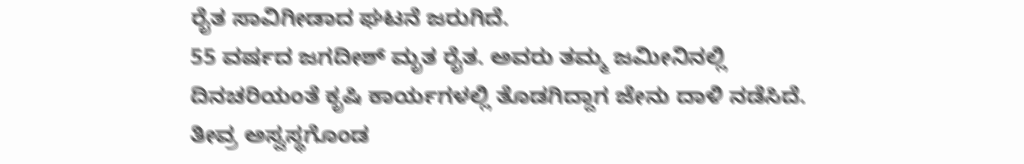ರೈತ ಸಾವಿಗೀಡಾದ ಘಟನೆ ಜರುಗಿದೆ.
55 ವರ್ಷದ ಜಗದೀಶ್ ಮೃತ ರೈತ. ಅವರು ತಮ್ಮ ಜಮೀನಿನಲ್ಲಿ ದಿನಚರಿಯಂತೆ ಕೃಷಿ ಕಾರ್ಯಗಳಲ್ಲಿ ತೊಡಗಿದ್ದಾಗ ಜೇನು ದಾಳಿ ನಡೆಸಿದೆ. ತೀವ್ರ ಅಸ್ವಸ್ಥಗೊಂಡ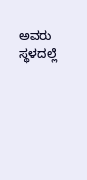ಅವರು ಸ್ಥಳದಲ್ಲೆ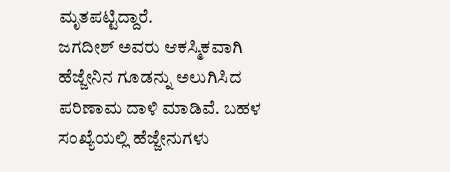ಮೃತಪಟ್ಟಿದ್ದಾರೆ.
ಜಗದೀಶ್ ಅವರು ಆಕಸ್ಮಿಕವಾಗಿ ಹೆಜ್ಜೇನಿನ ಗೂಡನ್ನು ಅಲುಗಿಸಿದ ಪರಿಣಾಮ ದಾಳಿ ಮಾಡಿವೆ. ಬಹಳ ಸಂಖ್ಯೆಯಲ್ಲಿ ಹೆಜ್ಜೇನುಗಳು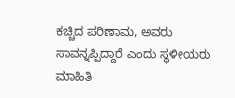ಕಚ್ಚಿದ ಪರಿಣಾಮ, ಅವರು ಸಾವನ್ನಪ್ಪಿದ್ದಾರೆ ಎಂದು ಸ್ಥಳೀಯರು ಮಾಹಿತಿ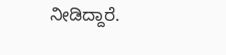ನೀಡಿದ್ದಾರೆ.